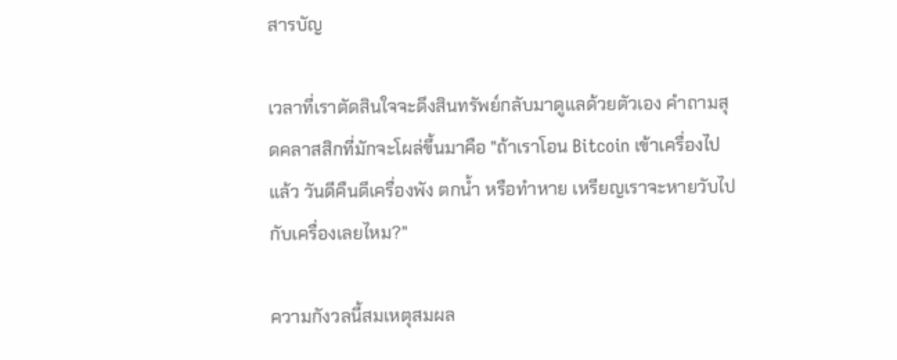สารบัญ

เวลาที่เราตัดสินใจจะดึงสินทรัพย์กลับมาดูแลด้วยตัวเอง คำถามสุดคลาสสิกที่มักจะโผล่ขึ้นมาคือ "ถ้าเราโอน Bitcoin เข้าเครื่องไปแล้ว วันดีคืนดีเครื่องพัง ตกน้ำ หรือทำหาย เหรียญเราจะหายวับไปกับเครื่องเลยไหม?"

ความกังวลนี้สมเหตุสมผล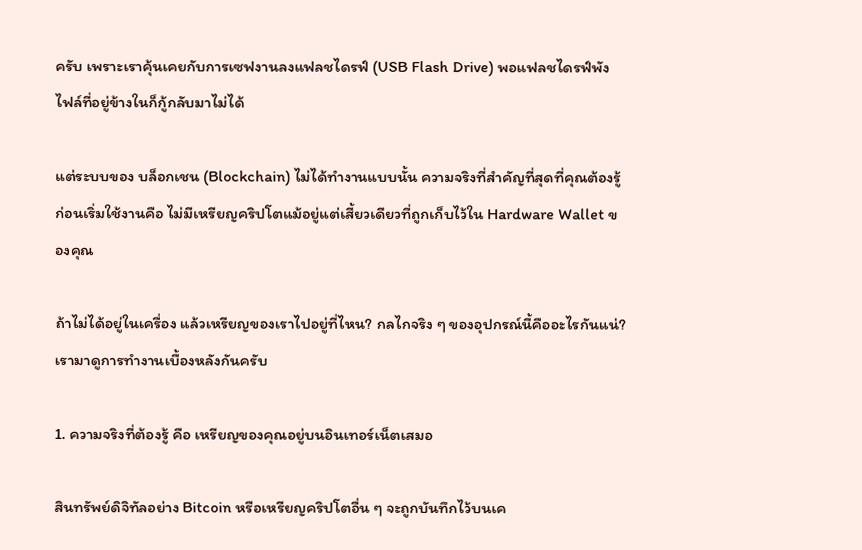ครับ เพราะเราคุ้นเคยกับการเซฟงานลงแฟลชไดรฟ์ (USB Flash Drive) พอแฟลชไดรฟ์พัง ไฟล์ที่อยู่ข้างในก็กู้กลับมาไม่ได้

แต่ระบบของ บล็อกเชน (Blockchain) ไม่ได้ทำงานแบบนั้น ความจริงที่สำคัญที่สุดที่คุณต้องรู้ก่อนเริ่มใช้งานคือ ไม่มีเหรียญคริปโตแม้อยู่แต่เสี้ยวเดียวที่ถูกเก็บไว้ใน Hardware Wallet ของคุณ

ถ้าไม่ได้อยู่ในเครื่อง แล้วเหรียญของเราไปอยู่ที่ไหน? กลไกจริง ๆ ของอุปกรณ์นี้คืออะไรกันแน่? เรามาดูการทำงานเบื้องหลังกันครับ

1. ความจริงที่ต้องรู้ คือ เหรียญของคุณอยู่บนอินเทอร์เน็ตเสมอ

สินทรัพย์ดิจิทัลอย่าง Bitcoin หรือเหรียญคริปโตอื่น ๆ จะถูกบันทึกไว้บนเค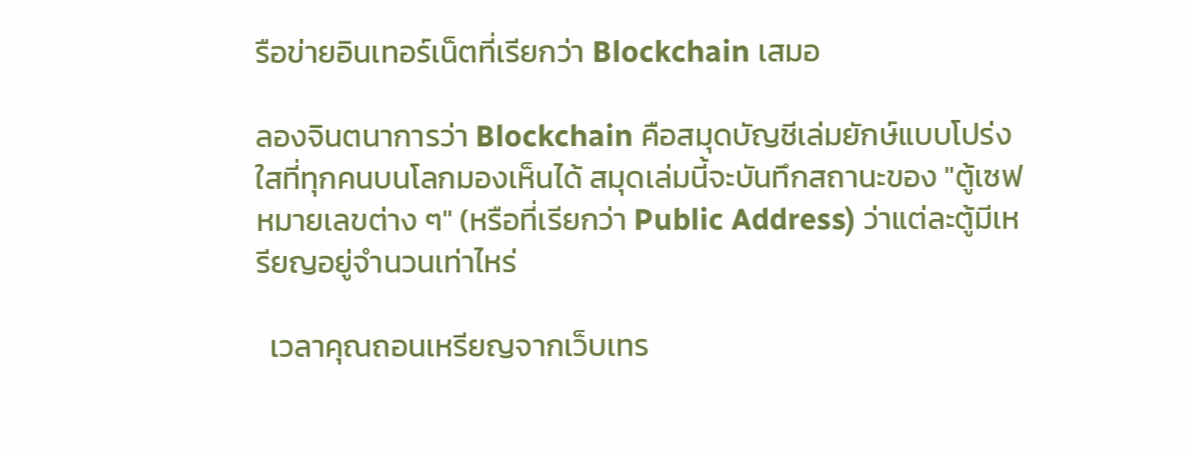รือข่ายอินเทอร์เน็ตที่เรียกว่า Blockchain เสมอ

ลองจินตนาการว่า Blockchain คือสมุดบัญชีเล่มยักษ์แบบโปร่งใสที่ทุกคนบนโลกมองเห็นได้ สมุดเล่มนี้จะบันทึกสถานะของ "ตู้เซฟหมายเลขต่าง ๆ" (หรือที่เรียกว่า Public Address) ว่าแต่ละตู้มีเหรียญอยู่จำนวนเท่าไหร่

  เวลาคุณถอนเหรียญจากเว็บเทร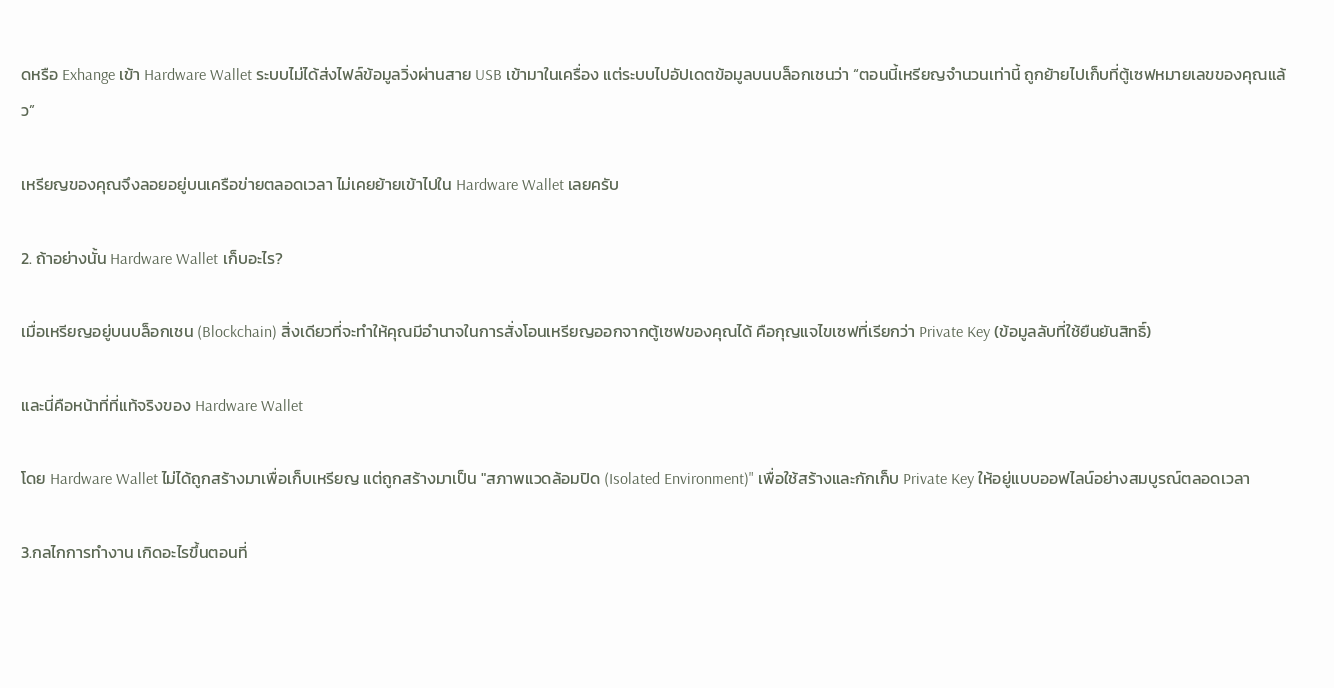ดหรือ Exhange เข้า Hardware Wallet ระบบไม่ได้ส่งไฟล์ข้อมูลวิ่งผ่านสาย USB เข้ามาในเครื่อง แต่ระบบไปอัปเดตข้อมูลบนบล็อกเชนว่า “ตอนนี้เหรียญจำนวนเท่านี้ ถูกย้ายไปเก็บที่ตู้เซฟหมายเลขของคุณแล้ว”

เหรียญของคุณจึงลอยอยู่บนเครือข่ายตลอดเวลา ไม่เคยย้ายเข้าไปใน Hardware Wallet เลยครับ

2. ถ้าอย่างนั้น Hardware Wallet เก็บอะไร?

เมื่อเหรียญอยู่บนบล็อกเชน (Blockchain) สิ่งเดียวที่จะทำให้คุณมีอำนาจในการสั่งโอนเหรียญออกจากตู้เซฟของคุณได้ คือกุญแจไขเซฟที่เรียกว่า Private Key (ข้อมูลลับที่ใช้ยืนยันสิทธิ์)

และนี่คือหน้าที่ที่แท้จริงของ Hardware Wallet

โดย Hardware Wallet ไม่ได้ถูกสร้างมาเพื่อเก็บเหรียญ แต่ถูกสร้างมาเป็น "สภาพแวดล้อมปิด (Isolated Environment)" เพื่อใช้สร้างและกักเก็บ Private Key ให้อยู่แบบออฟไลน์อย่างสมบูรณ์ตลอดเวลา

3.กลไกการทำงาน เกิดอะไรขึ้นตอนที่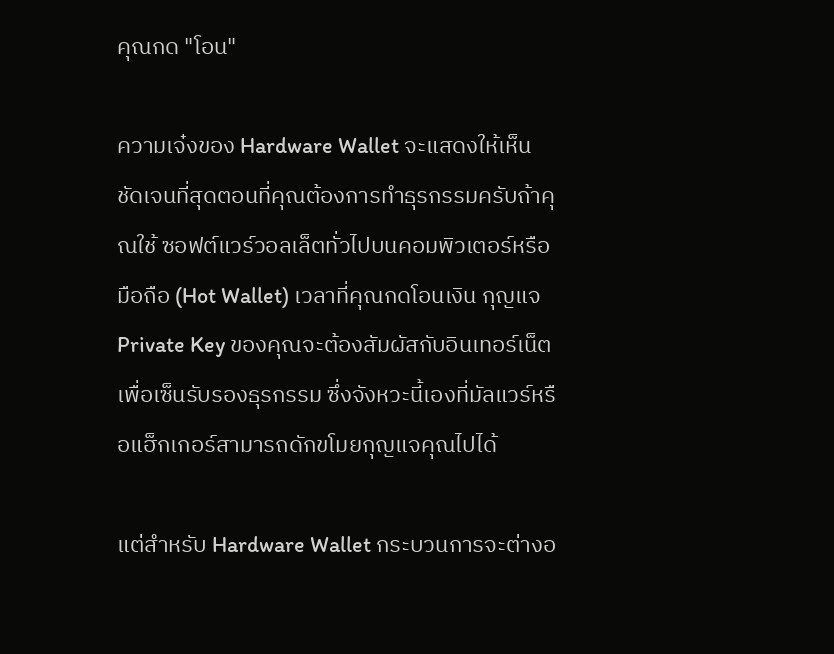คุณกด "โอน"

ความเจ๋งของ Hardware Wallet จะแสดงให้เห็นชัดเจนที่สุดตอนที่คุณต้องการทำธุรกรรมครับถ้าคุณใช้ ซอฟต์แวร์วอลเล็ตทั่วไปบนคอมพิวเตอร์หรือมือถือ (Hot Wallet) เวลาที่คุณกดโอนเงิน กุญแจ Private Key ของคุณจะต้องสัมผัสกับอินเทอร์เน็ต เพื่อเซ็นรับรองธุรกรรม ซึ่งจังหวะนี้เองที่มัลแวร์หรือแฮ็กเกอร์สามารถดักขโมยกุญแจคุณไปได้

แต่สำหรับ Hardware Wallet กระบวนการจะต่างอ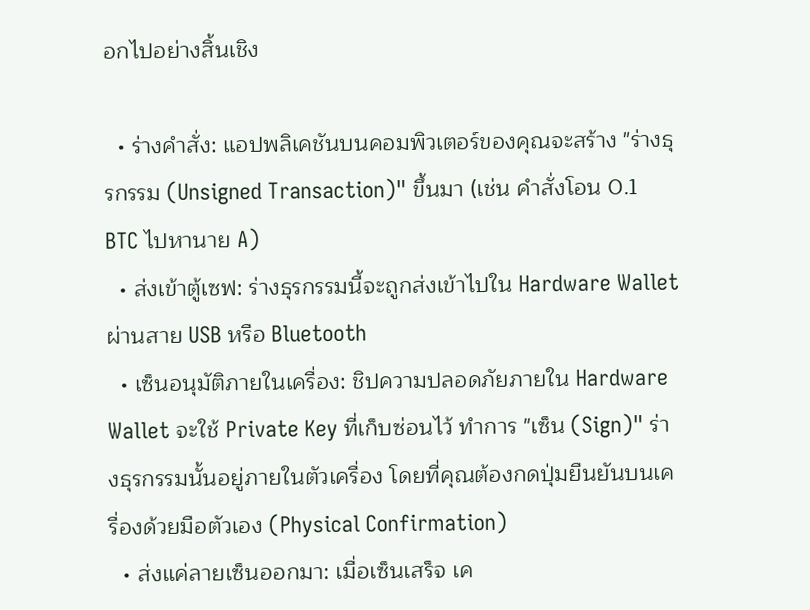อกไปอย่างสิ้นเชิง

  • ร่างคำสั่ง: แอปพลิเคชันบนคอมพิวเตอร์ของคุณจะสร้าง "ร่างธุรกรรม (Unsigned Transaction)" ขึ้นมา (เช่น คำสั่งโอน 0.1 BTC ไปหานาย A)
  • ส่งเข้าตู้เซฟ: ร่างธุรกรรมนี้จะถูกส่งเข้าไปใน Hardware Wallet ผ่านสาย USB หรือ Bluetooth
  • เซ็นอนุมัติภายในเครื่อง: ชิปความปลอดภัยภายใน Hardware Wallet จะใช้ Private Key ที่เก็บซ่อนไว้ ทำการ "เซ็น (Sign)" ร่างธุรกรรมนั้นอยู่ภายในตัวเครื่อง โดยที่คุณต้องกดปุ่มยืนยันบนเครื่องด้วยมือตัวเอง (Physical Confirmation)
  • ส่งแค่ลายเซ็นออกมา: เมื่อเซ็นเสร็จ เค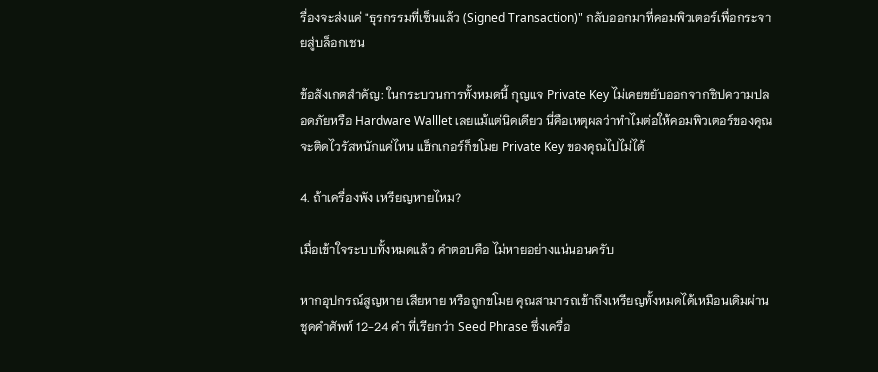รื่องจะส่งแค่ "ธุรกรรมที่เซ็นแล้ว (Signed Transaction)" กลับออกมาที่คอมพิวเตอร์เพื่อกระจายสู่บล็อกเชน

ข้อสังเกตสำคัญ: ในกระบวนการทั้งหมดนี้ กุญแจ Private Key ไม่เคยขยับออกจากชิปความปลอดภัยหรือ Hardware Walllet เลยแม้แต่นิดเดียว นี่คือเหตุผลว่าทำไมต่อให้คอมพิวเตอร์ของคุณจะติดไวรัสหนักแค่ไหน แฮ็กเกอร์ก็ขโมย Private Key ของคุณไปไม่ได้

4. ถ้าเครื่องพัง เหรียญหายไหม?

เมื่อเข้าใจระบบทั้งหมดแล้ว คำตอบคือ ไม่หายอย่างแน่นอนครับ

หากอุปกรณ์สูญหาย เสียหาย หรือถูกขโมย คุณสามารถเข้าถึงเหรียญทั้งหมดได้เหมือนเดิมผ่าน ชุดคำศัพท์ 12-24 คำ ที่เรียกว่า Seed Phrase ซึ่งเครื่อ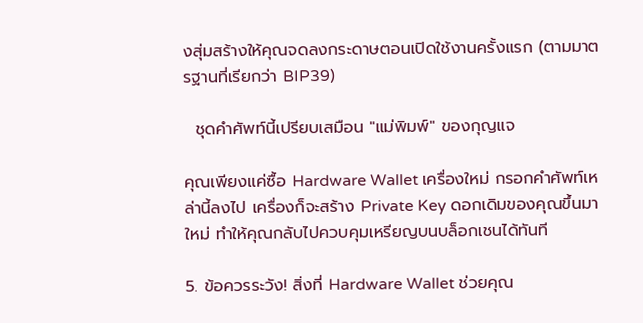งสุ่มสร้างให้คุณจดลงกระดาษตอนเปิดใช้งานครั้งแรก (ตามมาตรฐานที่เรียกว่า BIP39)

  ชุดคำศัพท์นี้เปรียบเสมือน "แม่พิมพ์" ของกุญแจ

คุณเพียงแค่ซื้อ Hardware Wallet เครื่องใหม่ กรอกคำศัพท์เหล่านี้ลงไป เครื่องก็จะสร้าง Private Key ดอกเดิมของคุณขึ้นมาใหม่ ทำให้คุณกลับไปควบคุมเหรียญบนบล็อกเชนได้ทันที

5. ข้อควรระวัง! สิ่งที่ Hardware Wallet ช่วยคุณ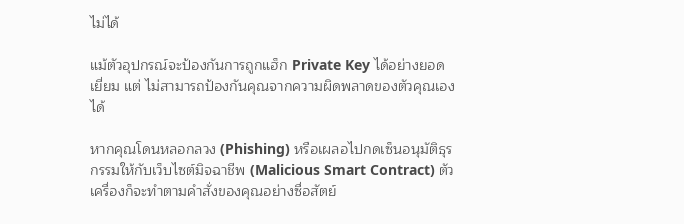ไม่ได้

แม้ตัวอุปกรณ์จะป้องกันการถูกแฮ็ก Private Key ได้อย่างยอดเยี่ยม แต่ ไม่สามารถป้องกันคุณจากความผิดพลาดของตัวคุณเองได้

หากคุณโดนหลอกลวง (Phishing) หรือเผลอไปกดเซ็นอนุมัติธุรกรรมให้กับเว็บไซต์มิจฉาชีพ (Malicious Smart Contract) ตัวเครื่องก็จะทำตามคำสั่งของคุณอย่างซื่อสัตย์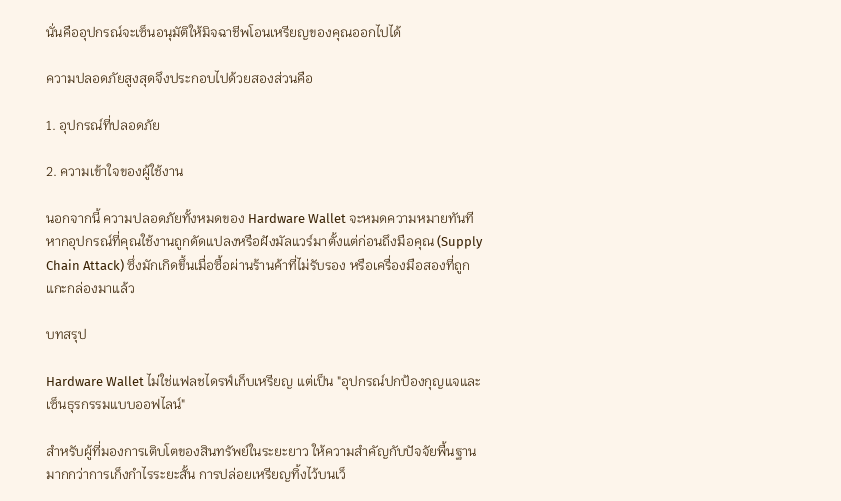นั่นคืออุปกรณ์จะเซ็นอนุมัติให้มิจฉาชีพโอนเหรียญของคุณออกไปได้

ความปลอดภัยสูงสุดจึงประกอบไปด้วยสองส่วนคือ

1. อุปกรณ์ที่ปลอดภัย

2. ความเข้าใจของผู้ใช้งาน

นอกจากนี้ ความปลอดภัยทั้งหมดของ Hardware Wallet จะหมดความหมายทันที หากอุปกรณ์ที่คุณใช้งานถูกดัดแปลงหรือฝังมัลแวร์มาตั้งแต่ก่อนถึงมือคุณ (Supply Chain Attack) ซึ่งมักเกิดขึ้นเมื่อซื้อผ่านร้านค้าที่ไม่รับรอง หรือเครื่องมือสองที่ถูกแกะกล่องมาแล้ว

บทสรุป

Hardware Wallet ไม่ใช่แฟลชไดรฟ์เก็บเหรียญ แต่เป็น "อุปกรณ์ปกป้องกุญแจและเซ็นธุรกรรมแบบออฟไลน์"

สำหรับผู้ที่มองการเติบโตของสินทรัพย์ในระยะยาว ให้ความสำคัญกับปัจจัยพื้นฐานมากกว่าการเก็งกำไรระยะสั้น การปล่อยเหรียญทิ้งไว้บนเว็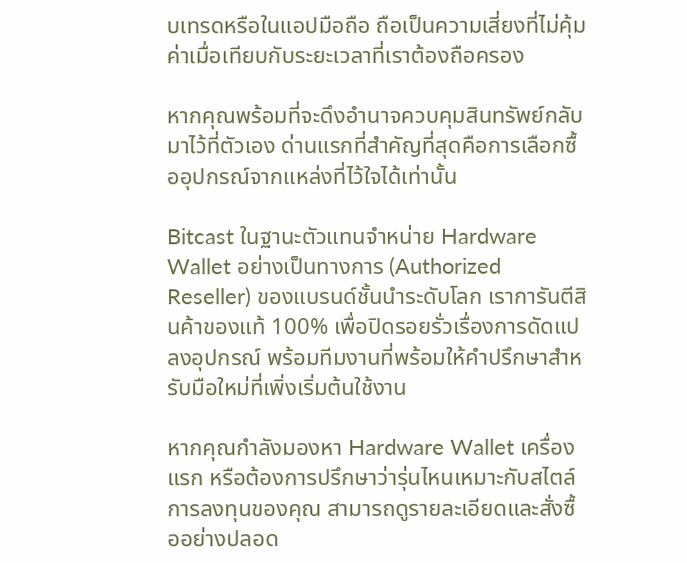บเทรดหรือในแอปมือถือ ถือเป็นความเสี่ยงที่ไม่คุ้มค่าเมื่อเทียบกับระยะเวลาที่เราต้องถือครอง

หากคุณพร้อมที่จะดึงอำนาจควบคุมสินทรัพย์กลับมาไว้ที่ตัวเอง ด่านแรกที่สำคัญที่สุดคือการเลือกซื้ออุปกรณ์จากแหล่งที่ไว้ใจได้เท่านั้น

Bitcast ในฐานะตัวแทนจำหน่าย Hardware Wallet อย่างเป็นทางการ (Authorized Reseller) ของแบรนด์ชั้นนำระดับโลก เราการันตีสินค้าของแท้ 100% เพื่อปิดรอยรั่วเรื่องการดัดแปลงอุปกรณ์ พร้อมทีมงานที่พร้อมให้คำปรึกษาสำหรับมือใหม่ที่เพิ่งเริ่มต้นใช้งาน

หากคุณกำลังมองหา Hardware Wallet เครื่องแรก หรือต้องการปรึกษาว่ารุ่นไหนเหมาะกับสไตล์การลงทุนของคุณ สามารถดูรายละเอียดและสั่งซื้ออย่างปลอด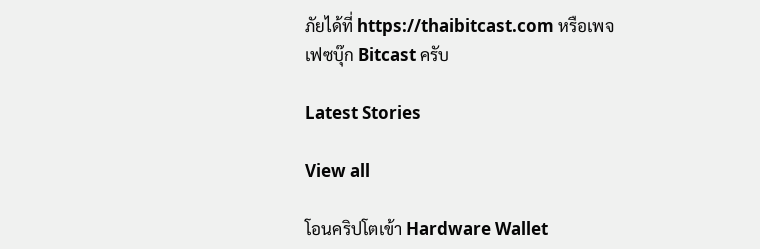ภัยได้ที่ https://thaibitcast.com หรือเพจเฟซบุ๊ก Bitcast ครับ

Latest Stories

View all

โอนคริปโตเข้า Hardware Wallet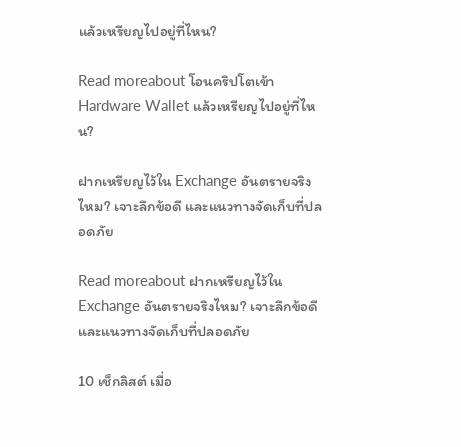แล้วเหรียญไปอยู่ที่ไหน?

Read moreabout โอนคริปโตเข้า Hardware Wallet แล้วเหรียญไปอยู่ที่ไหน?

ฝากเหรียญไว้ใน Exchange อันตรายจริงไหม? เจาะลึกข้อดี และแนวทางจัดเก็บที่ปลอดภัย

Read moreabout ฝากเหรียญไว้ใน Exchange อันตรายจริงไหม? เจาะลึกข้อดี และแนวทางจัดเก็บที่ปลอดภัย

10 เช็กลิสต์ เมื่อ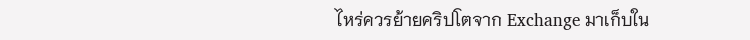ไหร่ควรย้ายคริปโตจาก Exchange มาเก็บใน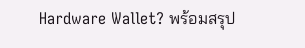Hardware Wallet? พร้อมสรุป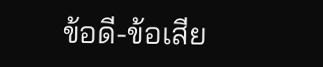ข้อดี-ข้อเสีย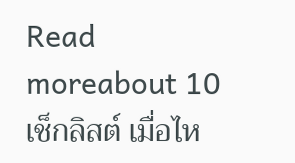Read moreabout 10 เช็กลิสต์ เมื่อไห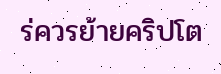ร่ควรย้ายคริปโต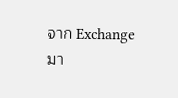จาก Exchange มา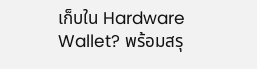เก็บใน Hardware Wallet? พร้อมสรุ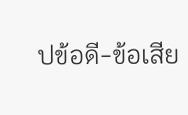ปข้อดี-ข้อเสีย